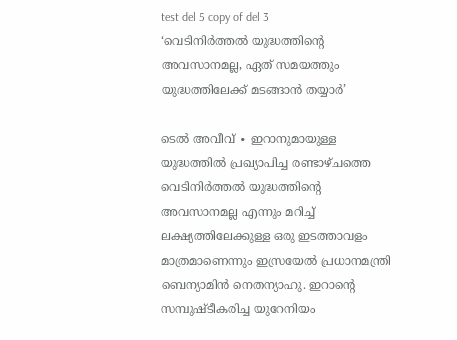test del 5 copy of del 3
‘വെടിനിർത്തൽ യുദ്ധത്തിന്റെ അവസാനമല്ല, ഏത് സമയത്തും യുദ്ധത്തിലേക്ക് മടങ്ങാൻ തയ്യാർ’

ടെൽ അവീവ് ∙ ഇറാനുമായുള്ള യുദ്ധത്തിൽ പ്രഖ്യാപിച്ച രണ്ടാഴ്ചത്തെ വെടിനിർത്തൽ യുദ്ധത്തിന്റെ അവസാനമല്ല എന്നും മറിച്ച് ലക്ഷ്യത്തിലേക്കുള്ള ഒരു ഇടത്താവളം മാത്രമാണെന്നും ഇസ്രയേൽ പ്രധാനമന്ത്രി ബെന്യാമിൻ നെതന്യാഹു. ഇറാന്റെ സമ്പുഷ്ടീകരിച്ച യുറേനിയം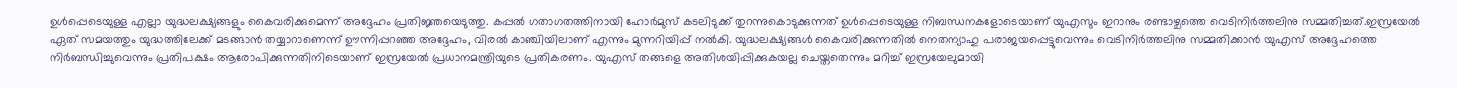ഉൾപ്പെടെയുള്ള എല്ലാ യുദ്ധലക്ഷ്യങ്ങളും കൈവരിക്കുമെന്ന് അദ്ദേഹം പ്രതിജ്ഞയെടുത്തു. കപ്പൽ ഗതാഗതത്തിനായി ഹോർമുസ് കടലിടുക്ക് തുറന്നുകൊടുക്കുന്നത് ഉൾപ്പെടെയുള്ള നിബന്ധനകളോടെയാണ് യുഎസും ഇറാനും രണ്ടാഴ്ചത്തെ വെടിനിർത്തലിനു സമ്മതിച്ചത്.ഇസ്രയേൽ ഏത് സമയത്തും യുദ്ധത്തിലേക്ക് മടങ്ങാൻ തയ്യാറാണെന്ന് ഊന്നിപ്പറഞ്ഞ അദ്ദേഹം, വിരൽ കാഞ്ചിയിലാണ് എന്നും മുന്നറിയിപ്പ് നൽകി. യുദ്ധലക്ഷ്യങ്ങൾ കൈവരിക്കുന്നതിൽ നെതന്യാഹു പരാജയപ്പെട്ടുവെന്നും വെടിനിർത്തലിനു സമ്മതിക്കാൻ യുഎസ് അദ്ദേഹത്തെ നിർബന്ധിച്ചുവെന്നും പ്രതിപക്ഷം ആരോപിക്കുന്നതിനിടെയാണ് ഇസ്രയേൽ പ്രധാനമന്ത്രിയുടെ പ്രതികരണം. യുഎസ് തങ്ങളെ അതിശയിപ്പിക്കുകയല്ല ചെയ്തതെന്നും മറിച്ച് ഇസ്രയേലുമായി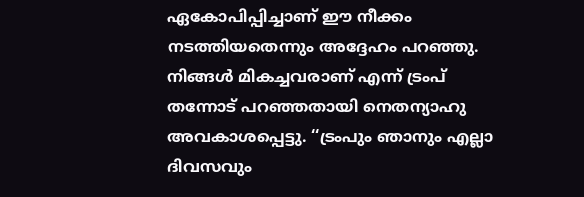ഏകോപിപ്പിച്ചാണ് ഈ നീക്കം നടത്തിയതെന്നും അദ്ദേഹം പറഞ്ഞു. നിങ്ങൾ മികച്ചവരാണ് എന്ന് ട്രംപ് തന്നോട് പറഞ്ഞതായി നെതന്യാഹു അവകാശപ്പെട്ടു. ‘‘ട്രംപും ഞാനും എല്ലാ ദിവസവും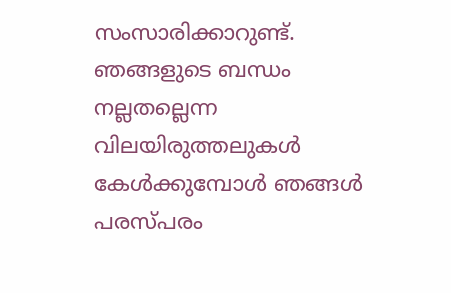സംസാരിക്കാറുണ്ട്. ഞങ്ങളുടെ ബന്ധം നല്ലതല്ലെന്ന വിലയിരുത്തലുകൾ കേൾക്കുമ്പോൾ ഞങ്ങൾ പരസ്പരം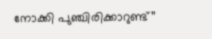നോക്കി പുഞ്ചിരിക്കാറുണ്ട്’’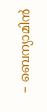– ബെന്യാമിൻ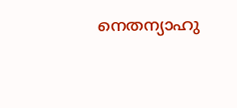നെതന്യാഹു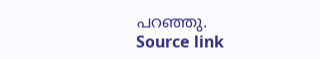പറഞ്ഞു.
Source link